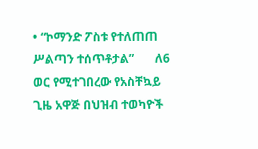• “ኮማንድ ፖስቱ የተለጠጠ ሥልጣን ተሰጥቶታል”       ለ6 ወር የሚተገበረው የአስቸኳይ ጊዜ አዋጅ በህዝብ ተወካዮች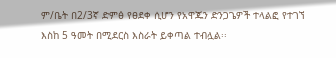ም/ቤት በ2/3ኛ ድምፅ የፀደቀ ሲሆን የአዋጁን ድንጋጌዎች ተላልፎ የተገኘ እስከ 5 ዓመት በሚደርስ እስራት ይቀጣል ተብሏል፡፡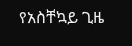የአስቸኳይ ጊዜ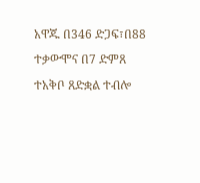አዋጁ በ346 ድጋፍ፣በ88 ተቃውሞና በ7 ድምጸ ተአቅቦ ጸድቋል ተብሎ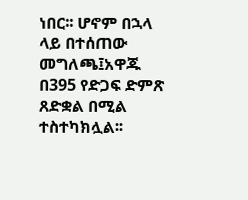ነበር፡፡ ሆኖም በኋላ ላይ በተሰጠው መግለጫ፤አዋጁ በ395 የድጋፍ ድምጽ ጸድቋል በሚል ተስተካክሏል፡፡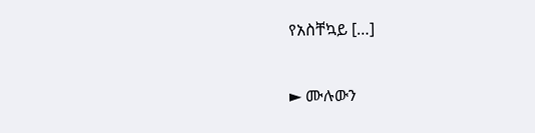የአስቸኳይ […]

► ሙሉውን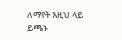ለማየት እዚህ ላይ ይጫኑ